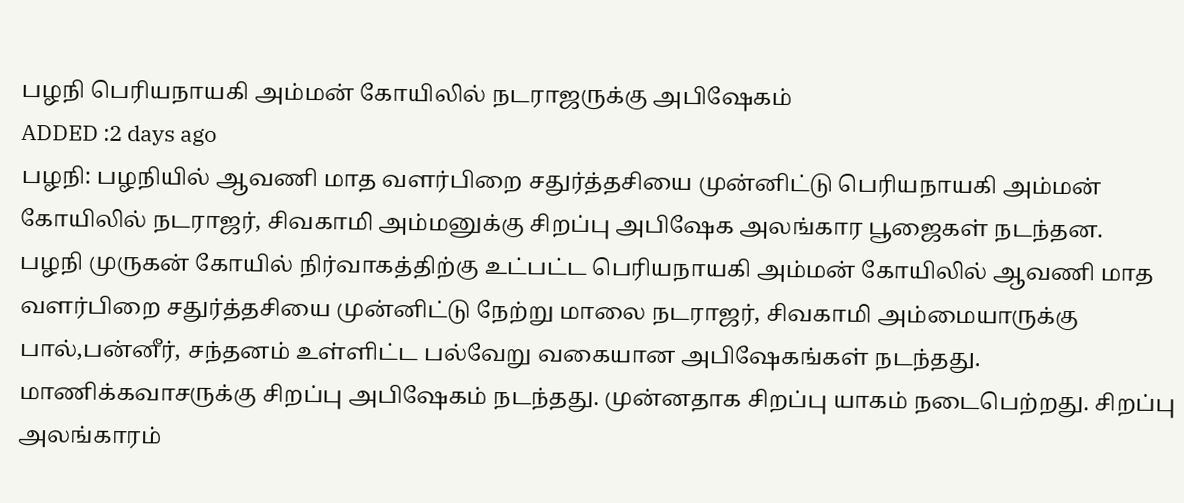பழநி பெரியநாயகி அம்மன் கோயிலில் நடராஜருக்கு அபிஷேகம்
ADDED :2 days ago
பழநி: பழநியில் ஆவணி மாத வளர்பிறை சதுர்த்தசியை முன்னிட்டு பெரியநாயகி அம்மன் கோயிலில் நடராஜர், சிவகாமி அம்மனுக்கு சிறப்பு அபிஷேக அலங்கார பூஜைகள் நடந்தன.
பழநி முருகன் கோயில் நிர்வாகத்திற்கு உட்பட்ட பெரியநாயகி அம்மன் கோயிலில் ஆவணி மாத வளர்பிறை சதுர்த்தசியை முன்னிட்டு நேற்று மாலை நடராஜர், சிவகாமி அம்மையாருக்கு பால்,பன்னீர், சந்தனம் உள்ளிட்ட பல்வேறு வகையான அபிஷேகங்கள் நடந்தது. மாணிக்கவாசருக்கு சிறப்பு அபிஷேகம் நடந்தது. முன்னதாக சிறப்பு யாகம் நடைபெற்றது. சிறப்பு அலங்காரம்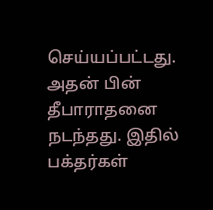செய்யப்பட்டது. அதன் பின் தீபாராதனை நடந்தது. இதில் பக்தர்கள்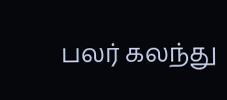பலர் கலந்து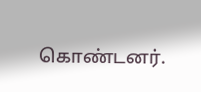கொண்டனர்.